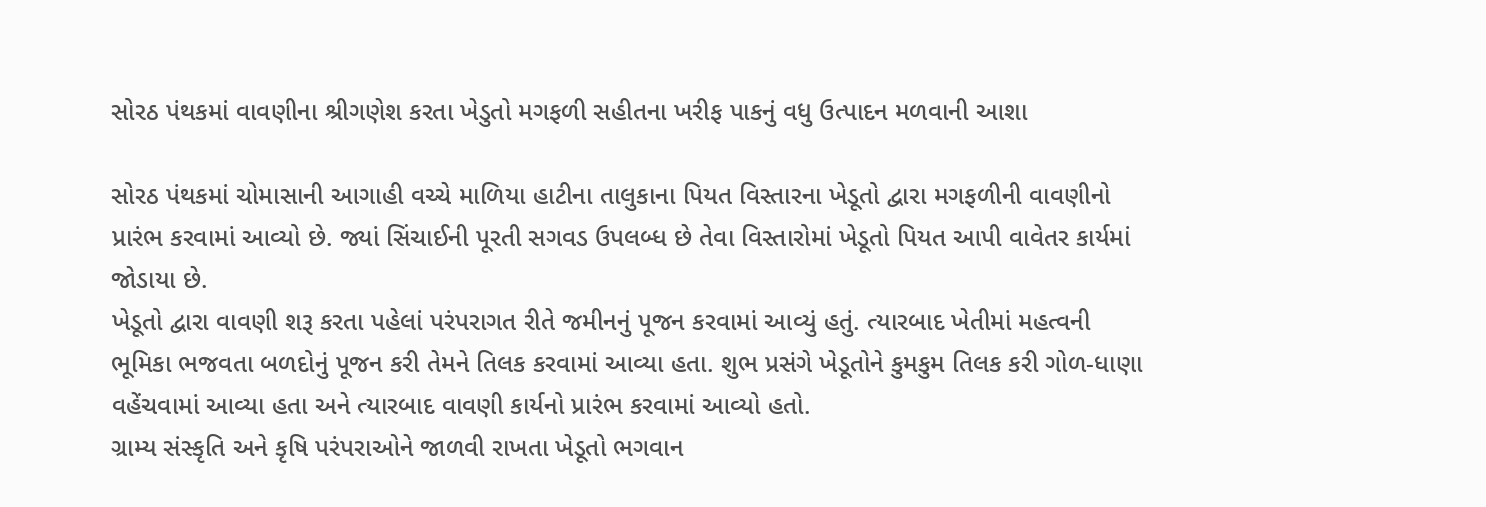સોરઠ પંથકમાં વાવણીના શ્રીગણેશ કરતા ખેડુતો મગફળી સહીતના ખરીફ પાકનું વધુ ઉત્પાદન મળવાની આશા

સોરઠ પંથકમાં ચોમાસાની આગાહી વચ્ચે માળિયા હાટીના તાલુકાના પિયત વિસ્તારના ખેડૂતો દ્વારા મગફળીની વાવણીનો પ્રારંભ કરવામાં આવ્યો છે. જ્યાં સિંચાઈની પૂરતી સગવડ ઉપલબ્ધ છે તેવા વિસ્તારોમાં ખેડૂતો પિયત આપી વાવેતર કાર્યમાં જોડાયા છે.
ખેડૂતો દ્વારા વાવણી શરૂ કરતા પહેલાં પરંપરાગત રીતે જમીનનું પૂજન કરવામાં આવ્યું હતું. ત્યારબાદ ખેતીમાં મહત્વની ભૂમિકા ભજવતા બળદોનું પૂજન કરી તેમને તિલક કરવામાં આવ્યા હતા. શુભ પ્રસંગે ખેડૂતોને કુમકુમ તિલક કરી ગોળ-ધાણા વહેંચવામાં આવ્યા હતા અને ત્યારબાદ વાવણી કાર્યનો પ્રારંભ કરવામાં આવ્યો હતો.
ગ્રામ્ય સંસ્કૃતિ અને કૃષિ પરંપરાઓને જાળવી રાખતા ખેડૂતો ભગવાન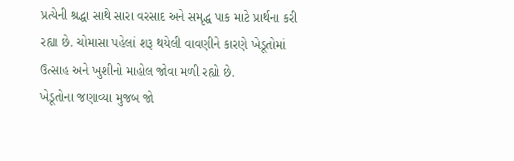પ્રત્યેની શ્રદ્ધા સાથે સારા વરસાદ અને સમૃદ્ધ પાક માટે પ્રાર્થના કરી રહ્યા છે. ચોમાસા પહેલાં શરૂ થયેલી વાવણીને કારણે ખેડૂતોમાં ઉત્સાહ અને ખુશીનો માહોલ જોવા મળી રહ્યો છે.
ખેડૂતોના જણાવ્યા મુજબ જો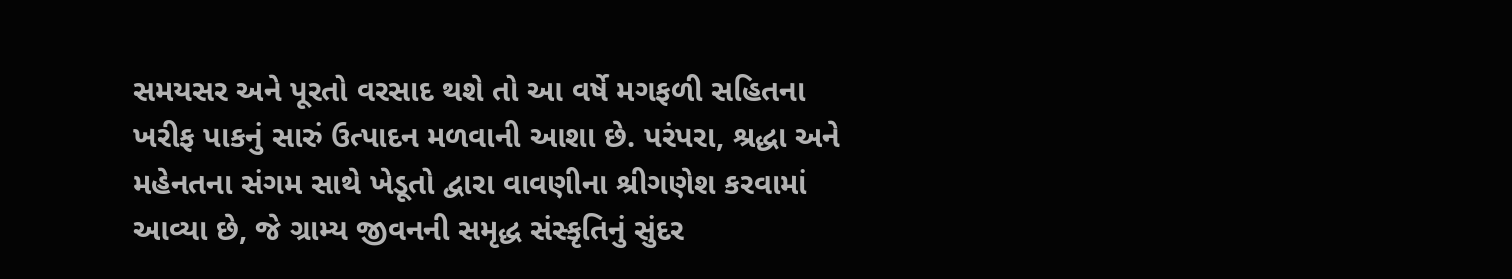સમયસર અને પૂરતો વરસાદ થશે તો આ વર્ષે મગફળી સહિતના ખરીફ પાકનું સારું ઉત્પાદન મળવાની આશા છે. પરંપરા, શ્રદ્ધા અને મહેનતના સંગમ સાથે ખેડૂતો દ્વારા વાવણીના શ્રીગણેશ કરવામાં આવ્યા છે, જે ગ્રામ્ય જીવનની સમૃદ્ધ સંસ્કૃતિનું સુંદર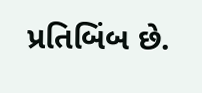પ્રતિબિંબ છે.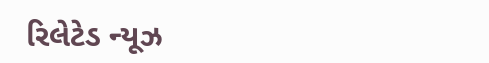રિલેટેડ ન્યૂઝ